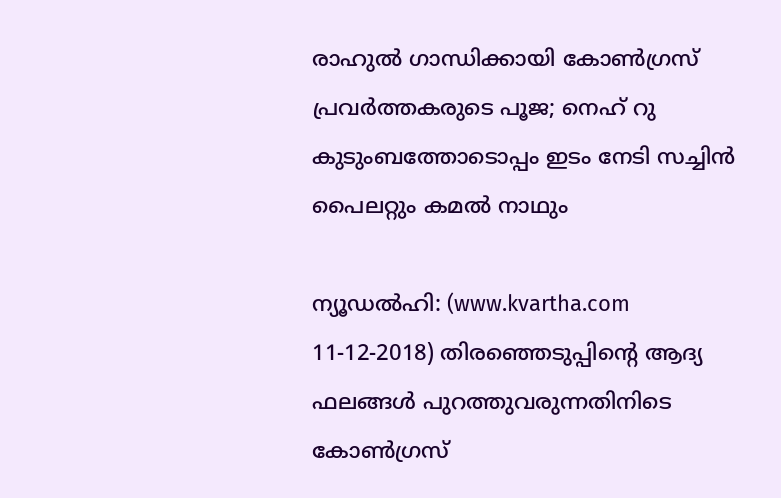രാഹുല്‍ ഗാന്ധിക്കായി കോണ്‍ഗ്രസ് പ്രവര്‍ത്തകരുടെ പൂജ; നെഹ് റു കുടുംബത്തോടൊപ്പം ഇടം നേടി സച്ചിന്‍ പൈലറ്റും കമല്‍ നാഥും

ന്യൂഡല്‍ഹി: (www.kvartha.com 11-12-2018) തിരഞ്ഞെടുപ്പിന്റെ ആദ്യ ഫലങ്ങള്‍ പുറത്തുവരുന്നതിനിടെ കോണ്‍ഗ്രസ്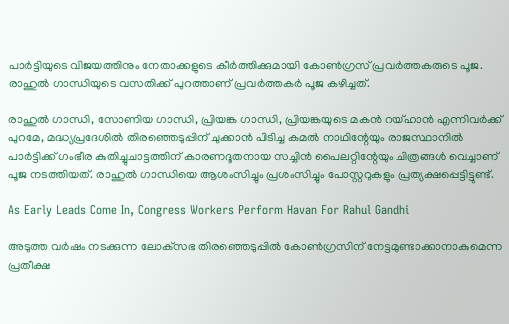പാര്‍ട്ടിയുടെ വിജയത്തിനും നേതാക്കളുടെ കീര്‍ത്തിക്കുമായി കോണ്‍ഗ്രസ് പ്രവര്‍ത്തകരുടെ പൂജ. രാഹുല്‍ ഗാന്ധിയുടെ വസതിക്ക് പുറത്താണ് പ്രവര്‍ത്തകര്‍ പൂജ കഴിച്ചത്.

രാഹുല്‍ ഗാന്ധി, സോണിയ ഗാന്ധി, പ്രിയങ്ക ഗാന്ധി, പ്രിയങ്കയുടെ മകന്‍ റയ്ഹാന്‍ എന്നിവര്‍ക്ക് പുറമേ, മദ്ധ്യപ്രദേശില്‍ തിരഞ്ഞെടുപ്പിന് ചുക്കാന്‍ പിടിച്ച കമല്‍ നാഥിന്റേയും രാജസ്ഥാനില്‍ പാര്‍ട്ടിക്ക് ഗംഭീര കുതിച്ചുചാട്ടത്തിന് കാരണദൂതനായ സച്ചിന്‍ പൈലറ്റിന്റേയും ചിത്രങ്ങള്‍ വെച്ചാണ് പൂജ നടത്തിയത്. രാഹുല്‍ ഗാന്ധിയെ ആശംസിച്ചും പ്രശംസിച്ചും പോസ്റ്ററുകളും പ്രത്യക്ഷപ്പെട്ടിട്ടുണ്ട്.

As Early Leads Come In, Congress Workers Perform Havan For Rahul Gandhi

അടുത്ത വര്‍ഷം നടക്കുന്ന ലോക്‌സഭ തിരഞ്ഞെടുപ്പില്‍ കോണ്‍ഗ്രസിന് നേട്ടമുണ്ടാക്കാനാകുമെന്ന പ്രതീക്ഷ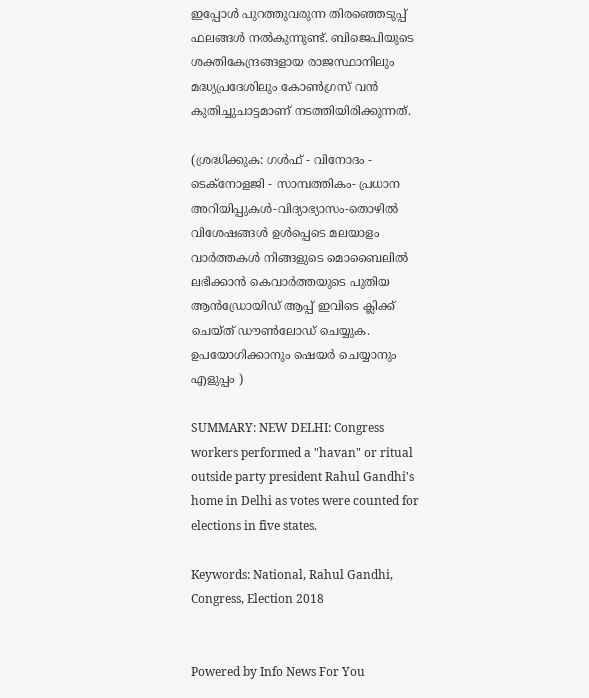ഇപ്പോള്‍ പുറത്തുവരുന്ന തിരഞ്ഞെടുപ്പ് ഫലങ്ങള്‍ നല്‍കുന്നുണ്ട്. ബിജെപിയുടെ ശക്തികേന്ദ്രങ്ങളായ രാജസ്ഥാനിലും മദ്ധ്യപ്രദേശിലും കോണ്‍ഗ്രസ് വന്‍ കുതിച്ചുചാട്ടമാണ് നടത്തിയിരിക്കുന്നത്.

(ശ്രദ്ധിക്കുക: ഗൾഫ് - വിനോദം - ടെക്നോളജി - സാമ്പത്തികം- പ്രധാന അറിയിപ്പുകൾ-വിദ്യാഭ്യാസം-തൊഴിൽ വിശേഷങ്ങൾ ഉൾപ്പെടെ മലയാളം വാർത്തകൾ നിങ്ങളുടെ മൊബൈലിൽ ലഭിക്കാൻ കെവാർത്തയുടെ പുതിയ ആൻഡ്രോയിഡ് ആപ്പ് ഇവിടെ ക്ലിക്ക് ചെയ്ത് ഡൗൺലോഡ് ചെയ്യുക. ഉപയോഗിക്കാനും ഷെയർ ചെയ്യാനും എളുപ്പം )

SUMMARY: NEW DELHI: Congress workers performed a "havan" or ritual outside party president Rahul Gandhi's home in Delhi as votes were counted for elections in five states.

Keywords: National, Rahul Gandhi, Congress, Election 2018


Powered by Info News For You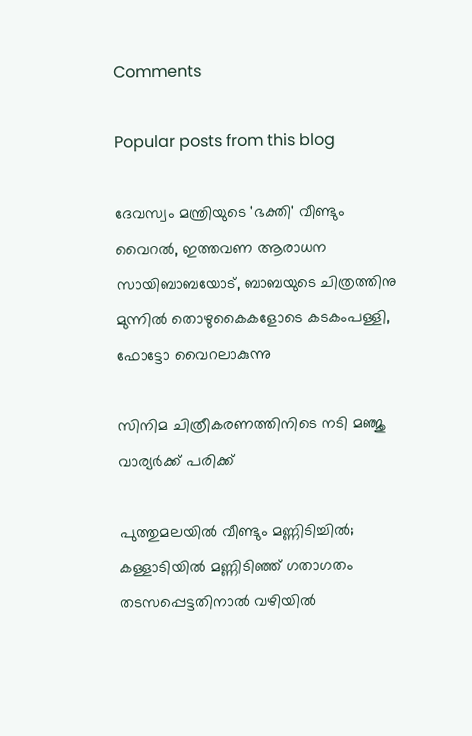Comments

Popular posts from this blog

ദേവസ്വം മന്ത്രിയുടെ 'ഭക്തി' വീണ്ടും വൈറല്‍, ഇത്തവണ ആരാധന സായിബാബയോട്, ബാബയുടെ ചിത്രത്തിനു മുന്നില്‍ തൊഴുകൈകളോടെ കടകംപള്ളി, ഫോട്ടോ വൈറലാകുന്നു

സിനിമ ചിത്രീകരണത്തിനിടെ നടി മഞ്ജു വാര്യര്‍ക്ക് പരിക്ക്

പുത്തുമലയില്‍ വീണ്ടും മണ്ണിടിച്ചില്‍; കള്ളാടിയില്‍ മണ്ണിടിഞ്ഞ് ഗതാഗതം തടസപ്പെട്ടതിനാല്‍ വഴിയില്‍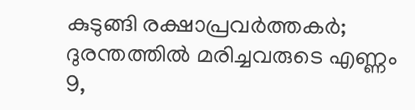കുടുങ്ങി രക്ഷാപ്രവര്‍ത്തകര്‍; ദുരന്തത്തില്‍ മരിച്ചവരുടെ എണ്ണം 9,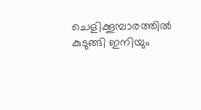ചെളിക്കൂമ്പാരത്തില്‍ കുടുങ്ങി ഇനിയും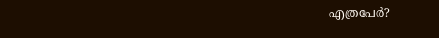എത്രപേര്‍?